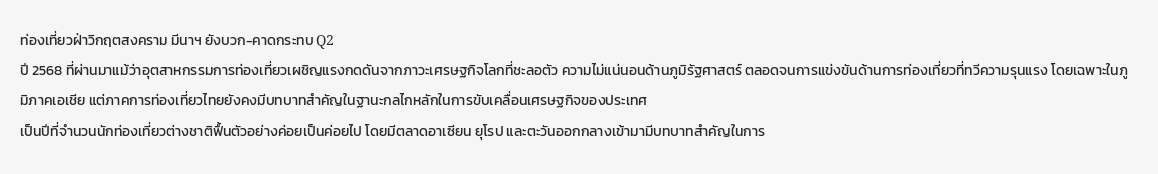ท่องเที่ยวฝ่าวิกฤตสงคราม มีนาฯ ยังบวก-คาดกระทบ Q2
ปี 2568 ที่ผ่านมาแม้ว่าอุตสาหกรรมการท่องเที่ยวเผชิญแรงกดดันจากภาวะเศรษฐกิจโลกที่ชะลอตัว ความไม่แน่นอนด้านภูมิรัฐศาสตร์ ตลอดจนการแข่งขันด้านการท่องเที่ยวที่ทวีความรุนแรง โดยเฉพาะในภูมิภาคเอเชีย แต่ภาคการท่องเที่ยวไทยยังคงมีบทบาทสำคัญในฐานะกลไกหลักในการขับเคลื่อนเศรษฐกิจของประเทศ
เป็นปีที่จำนวนนักท่องเที่ยวต่างชาติฟื้นตัวอย่างค่อยเป็นค่อยไป โดยมีตลาดอาเซียน ยุโรป และตะวันออกกลางเข้ามามีบทบาทสำคัญในการ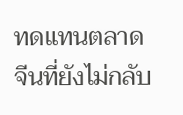ทดแทนตลาดจีนที่ยังไม่กลับ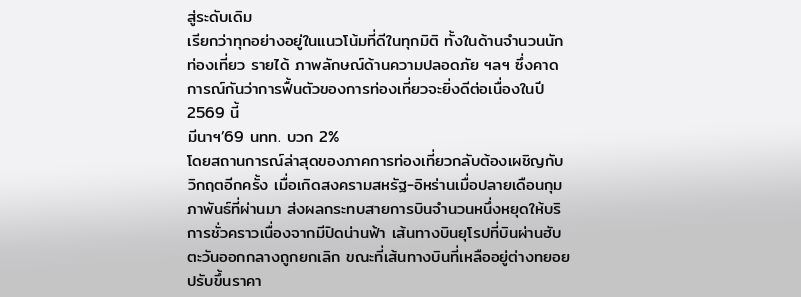สู่ระดับเดิม
เรียกว่าทุกอย่างอยู่ในแนวโน้มที่ดีในทุกมิติ ทั้งในด้านจำนวนนักท่องเที่ยว รายได้ ภาพลักษณ์ด้านความปลอดภัย ฯลฯ ซึ่งคาดการณ์กันว่าการฟื้นตัวของการท่องเที่ยวจะยิ่งดีต่อเนื่องในปี 2569 นี้
มีนาฯ’69 นทท. บวก 2%
โดยสถานการณ์ล่าสุดของภาคการท่องเที่ยวกลับต้องเผชิญกับวิกฤตอีกครั้ง เมื่อเกิดสงครามสหรัฐ-อิหร่านเมื่อปลายเดือนกุมภาพันธ์ที่ผ่านมา ส่งผลกระทบสายการบินจำนวนหนึ่งหยุดให้บริการชั่วคราวเนื่องจากมีปิดน่านฟ้า เส้นทางบินยุโรปที่บินผ่านฮับตะวันออกกลางถูกยกเลิก ขณะที่เส้นทางบินที่เหลืออยู่ต่างทยอยปรับขึ้นราคา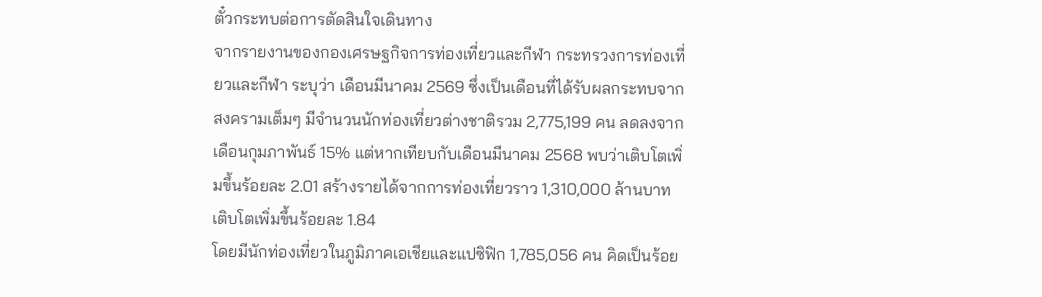ตั๋วกระทบต่อการตัดสินใจเดินทาง
จากรายงานของกองเศรษฐกิจการท่องเที่ยวและกีฬา กระทรวงการท่องเที่ยวและกีฬา ระบุว่า เดือนมีนาคม 2569 ซึ่งเป็นเดือนที่ได้รับผลกระทบจากสงครามเต็มๆ มีจำนวนนักท่องเที่ยวต่างชาติรวม 2,775,199 คน ลดลงจากเดือนกุมภาพันธ์ 15% แต่หากเทียบกับเดือนมีนาคม 2568 พบว่าเติบโตเพิ่มขึ้นร้อยละ 2.01 สร้างรายได้จากการท่องเที่ยวราว 1,310,000 ล้านบาท เติบโตเพิ่มขึ้นร้อยละ 1.84
โดยมีนักท่องเที่ยวในภูมิภาคเอเชียและแปซิฟิก 1,785,056 คน คิดเป็นร้อย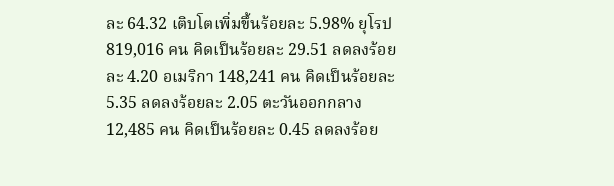ละ 64.32 เติบโตเพิ่มขึ้นร้อยละ 5.98% ยุโรป 819,016 คน คิดเป็นร้อยละ 29.51 ลดลงร้อยละ 4.20 อเมริกา 148,241 คน คิดเป็นร้อยละ 5.35 ลดลงร้อยละ 2.05 ตะวันออกกลาง 12,485 คน คิดเป็นร้อยละ 0.45 ลดลงร้อย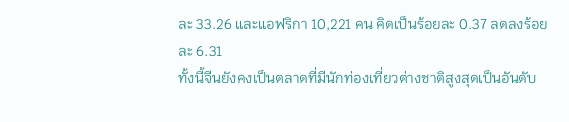ละ 33.26 และแอฟริกา 10,221 คน คิดเป็นร้อยละ 0.37 ลดลงร้อยละ 6.31
ทั้งนี้จีนยังคงเป็นตลาดที่มีนักท่องเที่ยวต่างชาติสูงสุดเป็นอันดับ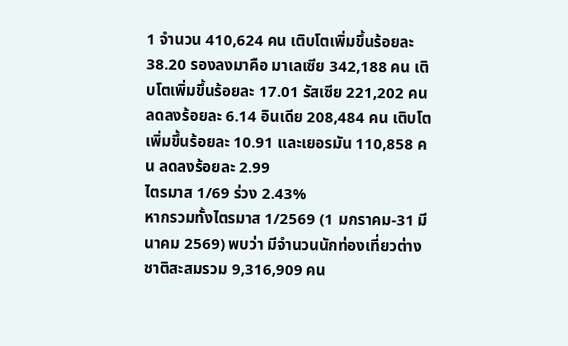1 จำนวน 410,624 คน เติบโตเพิ่มขึ้นร้อยละ 38.20 รองลงมาคือ มาเลเซีย 342,188 คน เติบโตเพิ่มขึ้นร้อยละ 17.01 รัสเซีย 221,202 คน ลดลงร้อยละ 6.14 อินเดีย 208,484 คน เติบโตเพิ่มขึ้นร้อยละ 10.91 และเยอรมัน 110,858 คน ลดลงร้อยละ 2.99
ไตรมาส 1/69 ร่วง 2.43%
หากรวมทั้งไตรมาส 1/2569 (1 มกราคม-31 มีนาคม 2569) พบว่า มีจำนวนนักท่องเที่ยวต่างชาติสะสมรวม 9,316,909 คน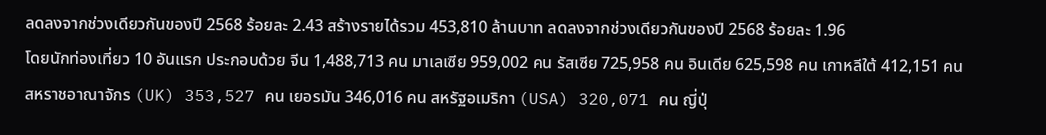ลดลงจากช่วงเดียวกันของปี 2568 ร้อยละ 2.43 สร้างรายได้รวม 453,810 ล้านบาท ลดลงจากช่วงเดียวกันของปี 2568 ร้อยละ 1.96
โดยนักท่องเที่ยว 10 อันแรก ประกอบด้วย จีน 1,488,713 คน มาเลเซีย 959,002 คน รัสเซีย 725,958 คน อินเดีย 625,598 คน เกาหลีใต้ 412,151 คน สหราชอาณาจักร (UK) 353,527 คน เยอรมัน 346,016 คน สหรัฐอเมริกา (USA) 320,071 คน ญี่ปุ่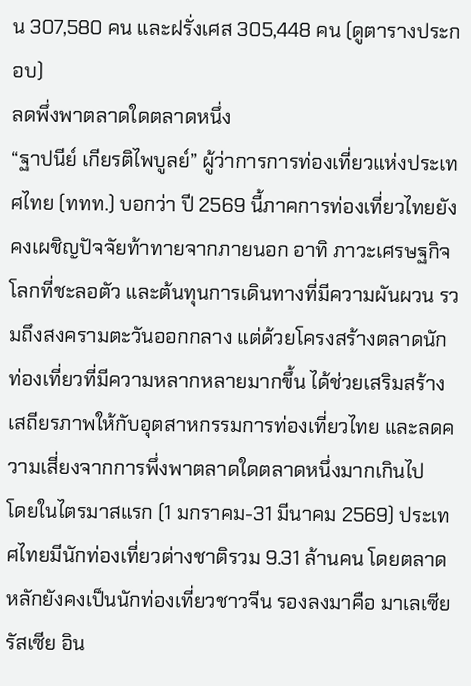น 307,580 คน และฝรั่งเศส 305,448 คน (ดูตารางประกอบ)
ลดพึ่งพาตลาดใดตลาดหนึ่ง
“ฐาปนีย์ เกียรติไพบูลย์” ผู้ว่าการการท่องเที่ยวแห่งประเทศไทย (ททท.) บอกว่า ปี 2569 นี้ภาคการท่องเที่ยวไทยยังคงเผชิญปัจจัยท้าทายจากภายนอก อาทิ ภาวะเศรษฐกิจโลกที่ชะลอตัว และต้นทุนการเดินทางที่มีความผันผวน รวมถึงสงครามตะวันออกกลาง แต่ด้วยโครงสร้างตลาดนักท่องเที่ยวที่มีความหลากหลายมากขึ้น ได้ช่วยเสริมสร้างเสถียรภาพให้กับอุตสาหกรรมการท่องเที่ยวไทย และลดความเสี่ยงจากการพึ่งพาตลาดใดตลาดหนึ่งมากเกินไป
โดยในไตรมาสแรก (1 มกราคม-31 มีนาคม 2569) ประเทศไทยมีนักท่องเที่ยวต่างชาติรวม 9.31 ล้านคน โดยตลาดหลักยังคงเป็นนักท่องเที่ยวชาวจีน รองลงมาคือ มาเลเซีย รัสเซีย อิน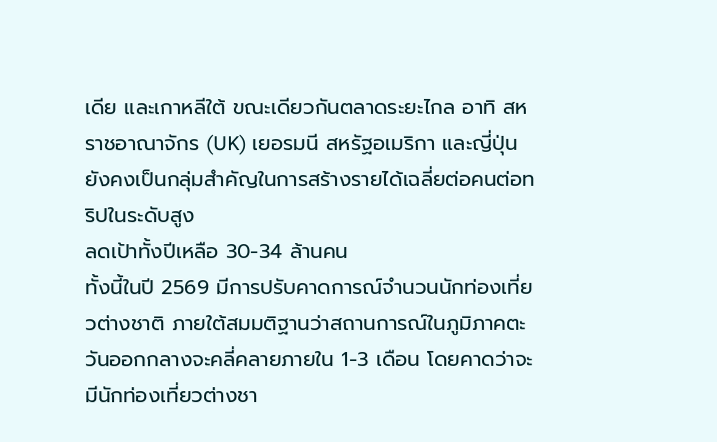เดีย และเกาหลีใต้ ขณะเดียวกันตลาดระยะไกล อาทิ สหราชอาณาจักร (UK) เยอรมนี สหรัฐอเมริกา และญี่ปุ่น ยังคงเป็นกลุ่มสำคัญในการสร้างรายได้เฉลี่ยต่อคนต่อทริปในระดับสูง
ลดเป้าทั้งปีเหลือ 30-34 ล้านคน
ทั้งนี้ในปี 2569 มีการปรับคาดการณ์จำนวนนักท่องเที่ยวต่างชาติ ภายใต้สมมติฐานว่าสถานการณ์ในภูมิภาคตะวันออกกลางจะคลี่คลายภายใน 1-3 เดือน โดยคาดว่าจะมีนักท่องเที่ยวต่างชา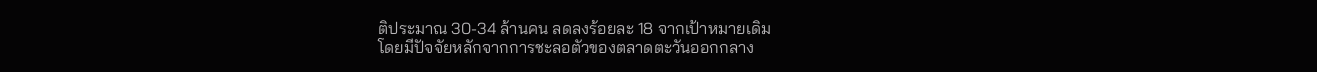ติประมาณ 30-34 ล้านคน ลดลงร้อยละ 18 จากเป้าหมายเดิม
โดยมีปัจจัยหลักจากการชะลอตัวของตลาดตะวันออกกลาง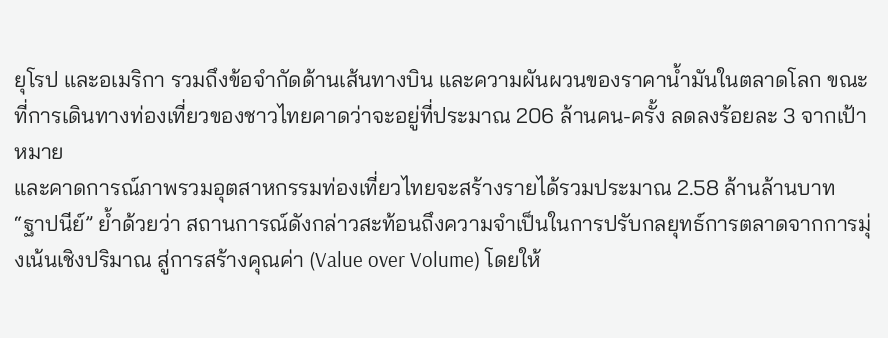ยุโรป และอเมริกา รวมถึงข้อจำกัดด้านเส้นทางบิน และความผันผวนของราคาน้ำมันในตลาดโลก ขณะที่การเดินทางท่องเที่ยวของชาวไทยคาดว่าจะอยู่ที่ประมาณ 206 ล้านคน-ครั้ง ลดลงร้อยละ 3 จากเป้าหมาย
และคาดการณ์ภาพรวมอุตสาหกรรมท่องเที่ยวไทยจะสร้างรายได้รวมประมาณ 2.58 ล้านล้านบาท
“ฐาปนีย์” ย้ำด้วยว่า สถานการณ์ดังกล่าวสะท้อนถึงความจำเป็นในการปรับกลยุทธ์การตลาดจากการมุ่งเน้นเชิงปริมาณ สู่การสร้างคุณค่า (Value over Volume) โดยให้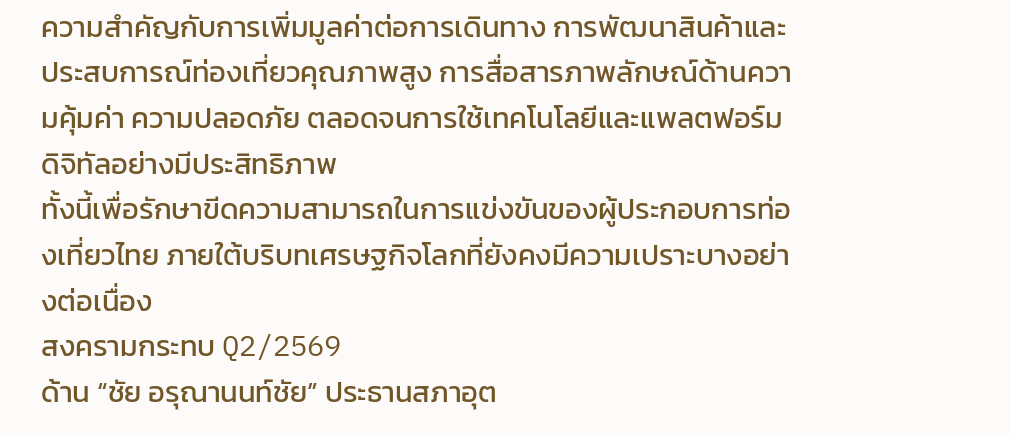ความสำคัญกับการเพิ่มมูลค่าต่อการเดินทาง การพัฒนาสินค้าและประสบการณ์ท่องเที่ยวคุณภาพสูง การสื่อสารภาพลักษณ์ด้านความคุ้มค่า ความปลอดภัย ตลอดจนการใช้เทคโนโลยีและแพลตฟอร์มดิจิทัลอย่างมีประสิทธิภาพ
ทั้งนี้เพื่อรักษาขีดความสามารถในการแข่งขันของผู้ประกอบการท่องเที่ยวไทย ภายใต้บริบทเศรษฐกิจโลกที่ยังคงมีความเปราะบางอย่างต่อเนื่อง
สงครามกระทบ Q2/2569
ด้าน “ชัย อรุณานนท์ชัย” ประธานสภาอุต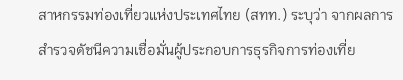สาหกรรมท่องเที่ยวแห่งประเทศไทย (สทท.) ระบุว่า จากผลการสำรวจดัชนีความเชื่อมั่นผู้ประกอบการธุรกิจการท่องเที่ย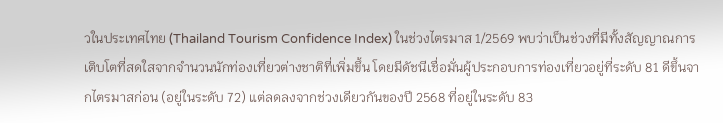วในประเทศไทย (Thailand Tourism Confidence Index) ในช่วงไตรมาส 1/2569 พบว่าเป็นช่วงที่มีทั้งสัญญาณการเติบโตที่สดใสจากจำนวนนักท่องเที่ยวต่างชาติที่เพิ่มขึ้น โดยมีดัชนีเชื่อมั่นผู้ประกอบการท่องเที่ยวอยู่ที่ระดับ 81 ดีขึ้นจากไตรมาสก่อน (อยู่ในระดับ 72) แต่ลดลงจากช่วงเดียวกันของปี 2568 ที่อยู่ในระดับ 83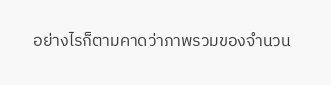อย่างไรก็ตามคาดว่าภาพรวมของจำนวน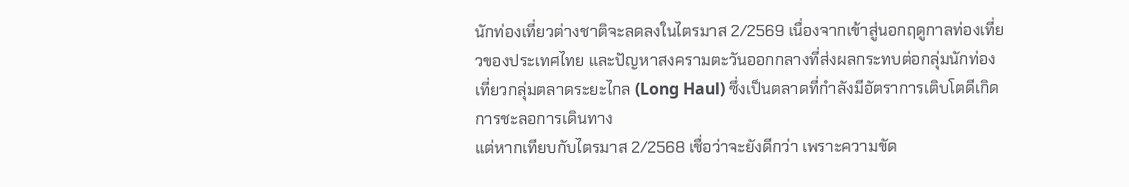นักท่องเที่ยวต่างชาติจะลดลงในไตรมาส 2/2569 เนื่องจากเข้าสู่นอกฤดูกาลท่องเที่ยวของประเทศไทย และปัญหาสงครามตะวันออกกลางที่ส่งผลกระทบต่อกลุ่มนักท่องเที่ยวกลุ่มตลาดระยะไกล (Long Haul) ซึ่งเป็นตลาดที่กำลังมีอัตราการเติบโตดีเกิดการชะลอการเดินทาง
แต่หากเทียบกับไตรมาส 2/2568 เชื่อว่าจะยังดีกว่า เพราะความขัด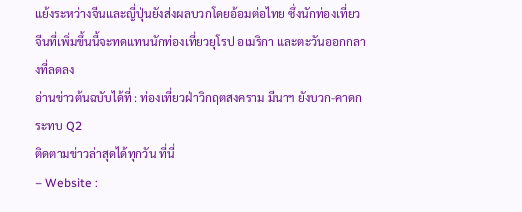แย้งระหว่างจีนและญี่ปุ่นยังส่งผลบวกโดยอ้อมต่อไทย ซึ่งนักท่องเที่ยวจีนที่เพิ่มขึ้นนี้จะทดแทนนักท่องเที่ยวยุโรป อเมริกา และตะวันออกกลางที่ลดลง
อ่านข่าวต้นฉบับได้ที่ : ท่องเที่ยวฝ่าวิกฤตสงคราม มีนาฯ ยังบวก-คาดกระทบ Q2
ติดตามข่าวล่าสุดได้ทุกวัน ที่นี่
– Website :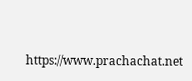https://www.prachachat.net